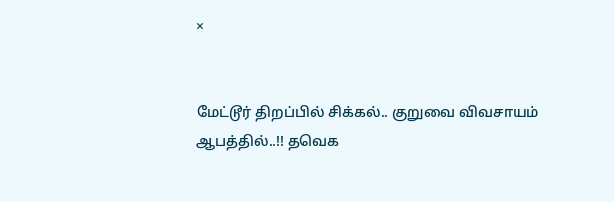×


மேட்டூர் திறப்பில் சிக்கல்.. குறுவை விவசாயம் ஆபத்தில்..!! தவெக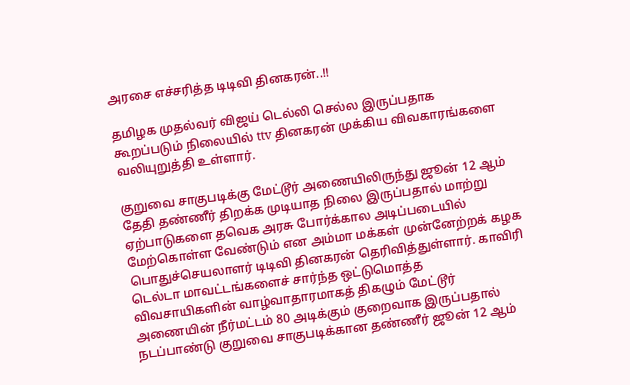அரசை எச்சரித்த டிடிவி தினகரன்..!!

தமிழக முதல்வர் விஜய் டெல்லி செல்ல இருப்பதாக கூறப்படும் நிலையில் ttv தினகரன் முக்கிய விவகாரங்களை வலியுறுத்தி உள்ளார்.

குறுவை சாகுபடிக்கு மேட்டூர் அணையிலிருந்து ஜூன் 12 ஆம் தேதி தண்ணீர் திறக்க முடியாத நிலை இருப்பதால் மாற்று ஏற்பாடுகளை தவெக அரசு போர்க்கால அடிப்படையில் மேற்கொள்ள வேண்டும் என அம்மா மக்கள் முன்னேற்றக் கழக பொதுச்செயலாளர் டிடிவி தினகரன் தெரிவித்துள்ளார். காவிரி டெல்டா மாவட்டங்களைச் சார்ந்த ஒட்டுமொத்த விவசாயிகளின் வாழ்வாதாரமாகத் திகழும் மேட்டூர் அணையின் நீர்மட்டம் 80 அடிக்கும் குறைவாக இருப்பதால் நடப்பாண்டு குறுவை சாகுபடிக்கான தண்ணீர் ஜூன் 12 ஆம்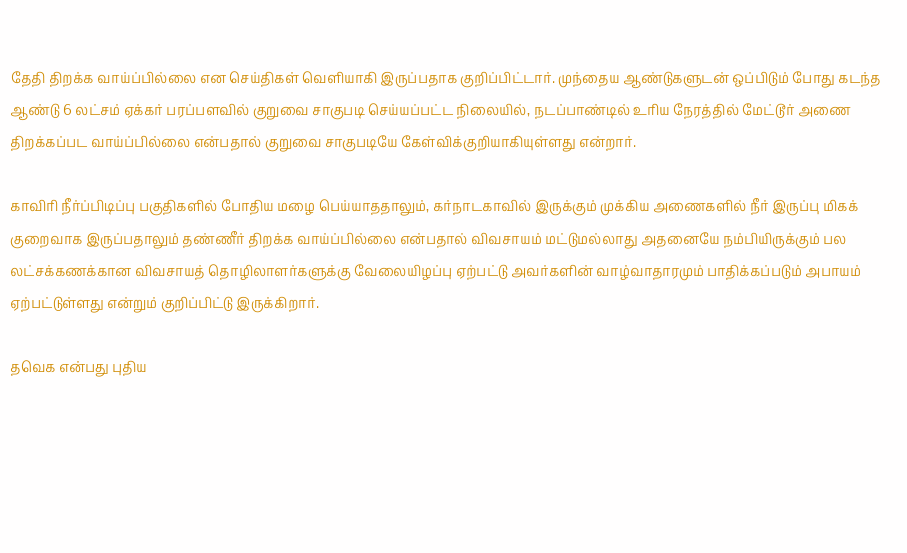தேதி திறக்க வாய்ப்பில்லை என செய்திகள் வெளியாகி இருப்பதாக குறிப்பிட்டார். முந்தைய ஆண்டுகளுடன் ஒப்பிடும் போது கடந்த ஆண்டு 6 லட்சம் ஏக்கர் பரப்பளவில் குறுவை சாகுபடி செய்யப்பட்ட நிலையில், நடப்பாண்டில் உரிய நேரத்தில் மேட்டூர் அணை திறக்கப்பட வாய்ப்பில்லை என்பதால் குறுவை சாகுபடியே கேள்விக்குறியாகியுள்ளது என்றார்.

காவிரி நீர்ப்பிடிப்பு பகுதிகளில் போதிய மழை பெய்யாததாலும், கர்நாடகாவில் இருக்கும் முக்கிய அணைகளில் நீர் இருப்பு மிகக் குறைவாக இருப்பதாலும் தண்ணீர் திறக்க வாய்ப்பில்லை என்பதால் விவசாயம் மட்டுமல்லாது அதனையே நம்பியிருக்கும் பல லட்சக்கணக்கான விவசாயத் தொழிலாளர்களுக்கு வேலையிழப்பு ஏற்பட்டு அவர்களின் வாழ்வாதாரமும் பாதிக்கப்படும் அபாயம் ஏற்பட்டுள்ளது என்றும் குறிப்பிட்டு இருக்கிறார்.

தவெக என்பது புதிய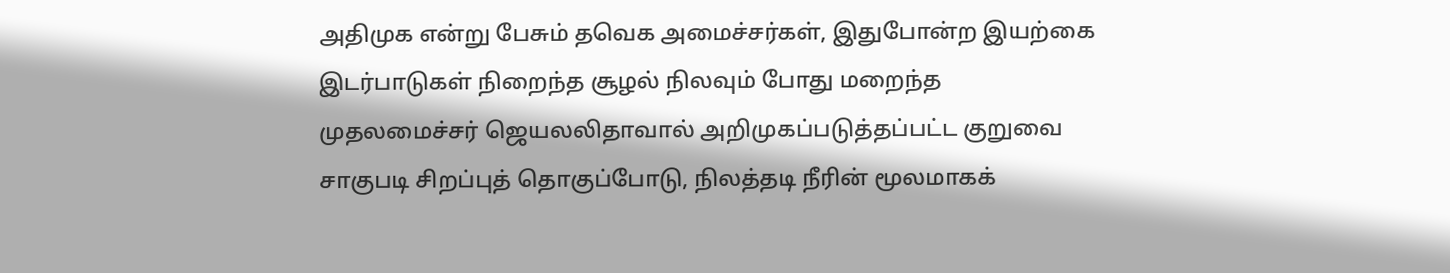அதிமுக என்று பேசும் தவெக அமைச்சர்கள், இதுபோன்ற இயற்கை இடர்பாடுகள் நிறைந்த சூழல் நிலவும் போது மறைந்த முதலமைச்சர் ஜெயலலிதாவால் அறிமுகப்படுத்தப்பட்ட குறுவை சாகுபடி சிறப்புத் தொகுப்போடு, நிலத்தடி நீரின் மூலமாகக்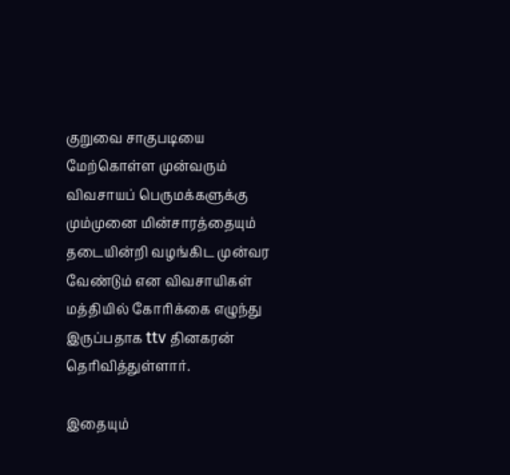குறுவை சாகுபடியை மேற்கொள்ள முன்வரும் விவசாயப் பெருமக்களுக்கு மும்முனை மின்சாரத்தையும் தடையின்றி வழங்கிட முன்வர வேண்டும் என விவசாயிகள் மத்தியில் கோரிக்கை எழுந்து இருப்பதாக ttv தினகரன் தெரிவித்துள்ளார்.

இதையும்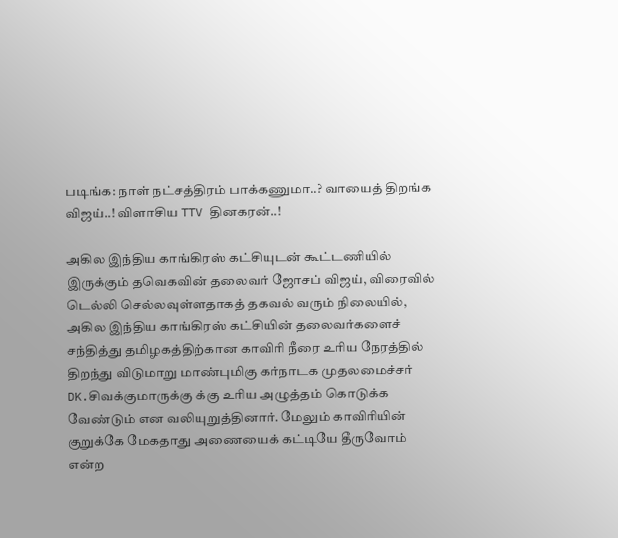படிங்க: நாள் நட்சத்திரம் பாக்கணுமா..? வாயைத் திறங்க விஜய்..! விளாசிய TTV தினகரன்..!

அகில இந்திய காங்கிரஸ் கட்சியுடன் கூட்டணியில் இருக்கும் தவெகவின் தலைவர் ஜோசப் விஜய், விரைவில் டெல்லி செல்லவுள்ளதாகத் தகவல் வரும் நிலையில், அகில இந்திய காங்கிரஸ் கட்சியின் தலைவர்களைச் சந்தித்து தமிழகத்திற்கான காவிரி நீரை உரிய நேரத்தில் திறந்து விடுமாறு மாண்புமிகு கர்நாடக முதலமைச்சர் DK.சிவக்குமாருக்கு க்கு உரிய அழுத்தம் கொடுக்க வேண்டும் என வலியுறுத்தினார். மேலும் காவிரியின் குறுக்கே மேகதாது அணையைக் கட்டியே தீருவோம் என்ற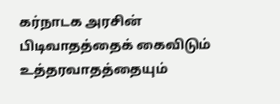கர்நாடக அரசின் பிடிவாதத்தைக் கைவிடும் உத்தரவாதத்தையும்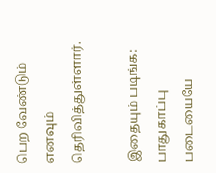பெற வேண்டும் எனவும் தெரிவித்துள்ளார்.

இதையும் படிங்க: பாதுகாப்பு படையையே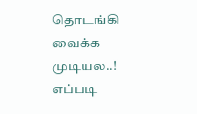தொடங்கி வைக்க முடியல..! எப்படி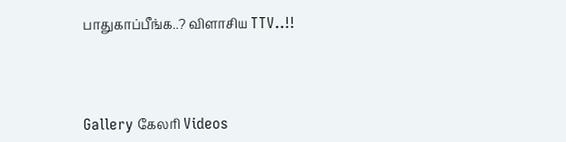பாதுகாப்பீங்க..? விளாசிய TTV..!!




Gallery கேலரி Videos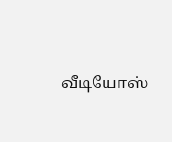வீடியோஸ்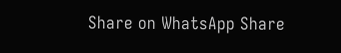Share on WhatsApp Share